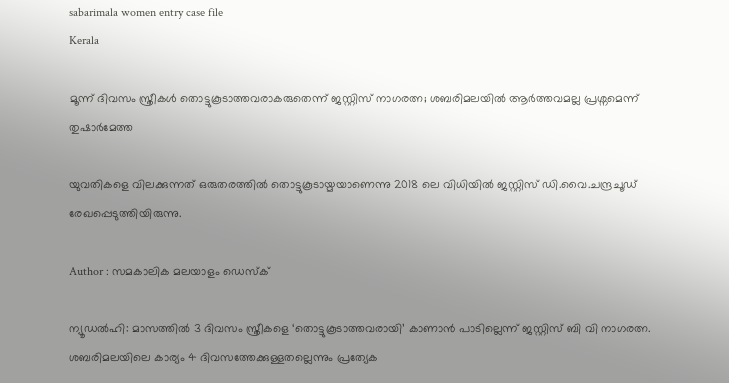sabarimala women entry case file
Kerala

മൂന്ന് ദിവസം സ്ത്രീകൾ തൊട്ടുകൂടാത്തവരാകരുതെന്ന് ജസ്റ്റിസ് നാഗരത്ന; ശബരിമലയിൽ ആർത്തവമല്ല പ്രശ്നമെന്ന് തുഷാർമേത്ത

യുവതികളെ വിലക്കുന്നത് ഒരുതരത്തിൽ തൊട്ടുകൂടായ്മയാണെന്നു 2018 ലെ വിധിയിൽ ജസ്റ്റിസ് ഡി.വൈ.ചന്ദ്രചൂഡ് രേഖപ്പെടുത്തിയിരുന്നു.

Author : സമകാലിക മലയാളം ഡെസ്ക്

ന്യൂഡൽഹി: മാസത്തിൽ 3 ദിവസം സ്ത്രീകളെ ‘തൊട്ടുകൂടാത്തവരായി’ കാണാൻ പാടില്ലെന്ന് ജസ്റ്റിസ് ബി വി നാഗരത്ന. ശബരിമലയിലെ കാര്യം 4 ദിവസത്തേക്കുള്ളതല്ലെന്നും പ്രത്യേക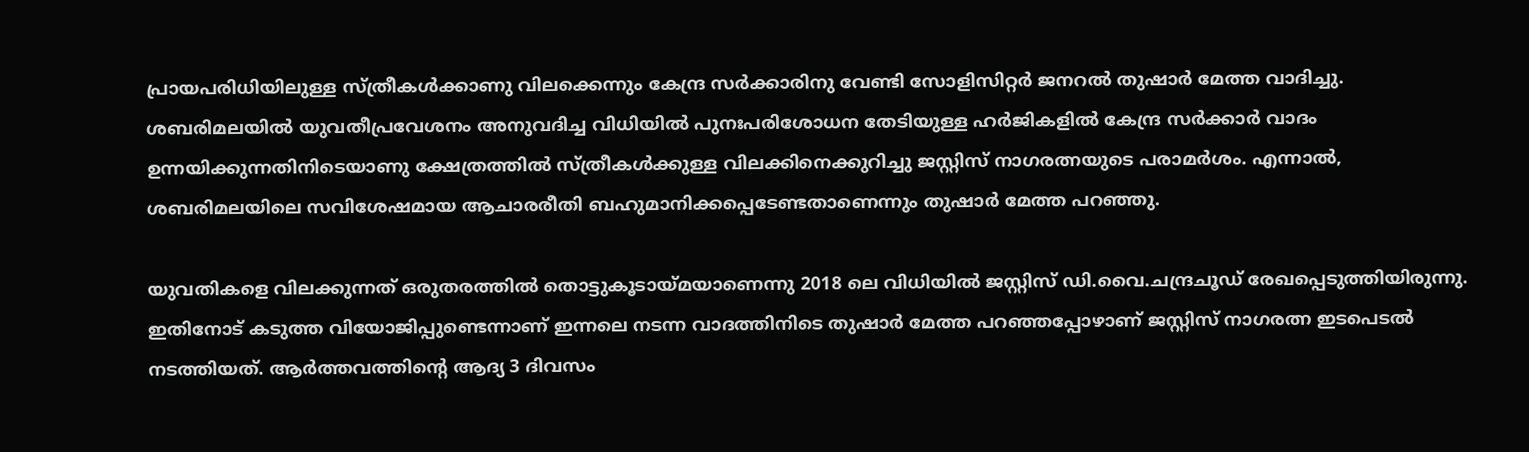പ്രായപരിധിയിലുള്ള സ്ത്രീകൾക്കാണു വിലക്കെന്നും കേന്ദ്ര സർക്കാരിനു വേണ്ടി സോളിസിറ്റർ ജനറൽ തുഷാർ മേത്ത വാദിച്ചു. ശബരിമലയിൽ യുവതീപ്രവേശനം അനുവദിച്ച വിധിയിൽ പുനഃപരിശോധന തേടിയുള്ള ഹർജികളിൽ കേന്ദ്ര സർക്കാർ വാദം ഉന്നയിക്കുന്നതിനിടെയാണു ക്ഷേത്രത്തിൽ സ്ത്രീകൾക്കുള്ള വിലക്കിനെക്കുറിച്ചു ജസ്റ്റിസ് നാഗരത്നയുടെ പരാമർശം. എന്നാൽ, ശബരിമലയിലെ സവിശേഷമായ ആചാരരീതി ബഹുമാനിക്കപ്പെടേണ്ടതാണെന്നും തുഷാർ മേത്ത പറ‍ഞ്ഞു.

യുവതികളെ വിലക്കുന്നത് ഒരുതരത്തിൽ തൊട്ടുകൂടായ്മയാണെന്നു 2018 ലെ വിധിയിൽ ജസ്റ്റിസ് ഡി.വൈ.ചന്ദ്രചൂഡ് രേഖപ്പെടുത്തിയിരുന്നു. ഇതിനോട് കടുത്ത വിയോജിപ്പുണ്ടെന്നാണ് ഇന്നലെ ന‌‌ടന്ന വാദത്തിനിടെ തുഷാർ മേത്ത പറഞ്ഞപ്പോഴാണ് ജസ്റ്റിസ് നാഗരത്ന ഇടപെ‌‌‍‌‌ടൽ ന‌ടത്തിയത്. ആർത്തവത്തിന്റെ ആദ്യ 3 ദിവസം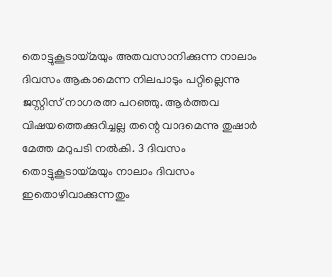തൊട്ടുകൂടായ്മയും അതവസാനിക്കുന്ന നാലാം ദിവസം ആകാമെന്ന നിലപാടും പറ്റില്ലെന്നു ജസ്റ്റിസ് നാഗരത്ന പറഞ്ഞു. ആർത്തവ വിഷയത്തെക്കുറിച്ചല്ല തന്റെ വാദമെന്നു തുഷാർ മേത്ത മറുപടി നൽകി. 3 ദിവസം തൊട്ടുകൂടായ്മയും നാലാം ദിവസം ഇതൊഴിവാക്കുന്നതും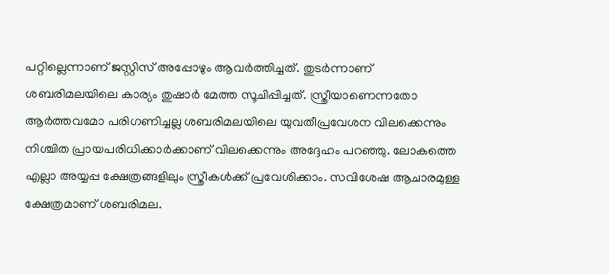പറ്റില്ലെന്നാണ് ജസ്റ്റിസ് അപ്പോഴും ആവർത്തിച്ചത്. തുടർന്നാണ് ശബരിമലയിലെ കാര്യം തുഷാർ മേത്ത സൂചിപ്പിച്ചത്. സ്ത്രീയാണെന്നതോ ആർത്തവമോ പരിഗണിച്ചല്ല ശബരിമലയിലെ യുവതീപ്രവേശന വിലക്കെന്നും നിശ്ചിത പ്രായപരിധിക്കാർക്കാണ് വിലക്കെന്നും അദ്ദേഹം പറഞ്ഞു. ലോകത്തെ എല്ലാ അയ്യപ്പ ക്ഷേത്രങ്ങളിലും സ്ത്രീകൾക്ക് പ്രവേശിക്കാം. സവിശേഷ ആചാരമുള്ള ക്ഷേത്രമാണ് ശബരിമല.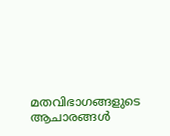മതവിഭാഗങ്ങളുടെ ആചാരങ്ങൾ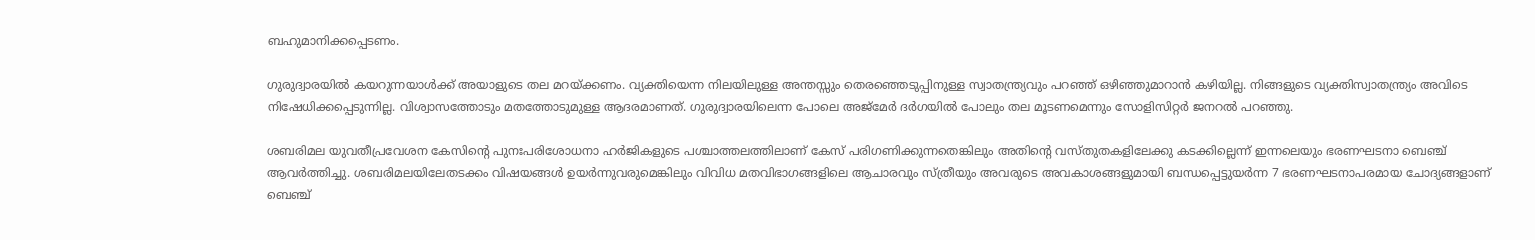ബഹുമാനിക്കപ്പെടണം.

ഗുരുദ്വാരയിൽ കയറുന്നയാൾക്ക് അയാളുടെ തല മറയ്ക്കണം. വ്യക്തിയെന്ന നിലയിലുള്ള അന്തസ്സും തെരഞ്ഞെടുപ്പിനുള്ള സ്വാതന്ത്ര്യവും പറഞ്ഞ് ഒഴിഞ്ഞുമാറാൻ കഴിയില്ല. നിങ്ങളുടെ വ്യക്തിസ്വാതന്ത്ര്യം അവിടെ നിഷേധിക്കപ്പെടുന്നില്ല. വിശ്വാസത്തോടും മതത്തോടുമുള്ള ആദരമാണത്. ഗുരുദ്വാരയിലെന്ന പോലെ അജ്മേർ ദർഗയിൽ പോലും തല മൂടണമെന്നും സോളിസിറ്റർ ജനറൽ പറഞ്ഞു.

ശബരിമല യുവതീപ്രവേശന കേസിന്റെ പുനഃപരിശോധനാ ഹർജികളുടെ പശ്ചാത്തലത്തിലാണ് കേസ് പരിഗണിക്കുന്നതെങ്കിലും അതിന്റെ വസ്തുതകളിലേക്കു കടക്കില്ലെന്ന് ഇന്നലെയും ഭരണഘടനാ ബെഞ്ച് ആവർത്തിച്ചു. ശബരിമലയിലേതടക്കം വിഷയങ്ങൾ ഉയർന്നുവരുമെങ്കിലും വിവിധ മതവിഭാഗങ്ങളിലെ ആചാരവും സ്ത്രീയും അവരുടെ അവകാശങ്ങളുമായി ബന്ധപ്പെട്ടുയർന്ന 7 ഭരണഘടനാപരമായ ചോദ്യങ്ങളാണ് ബെഞ്ച്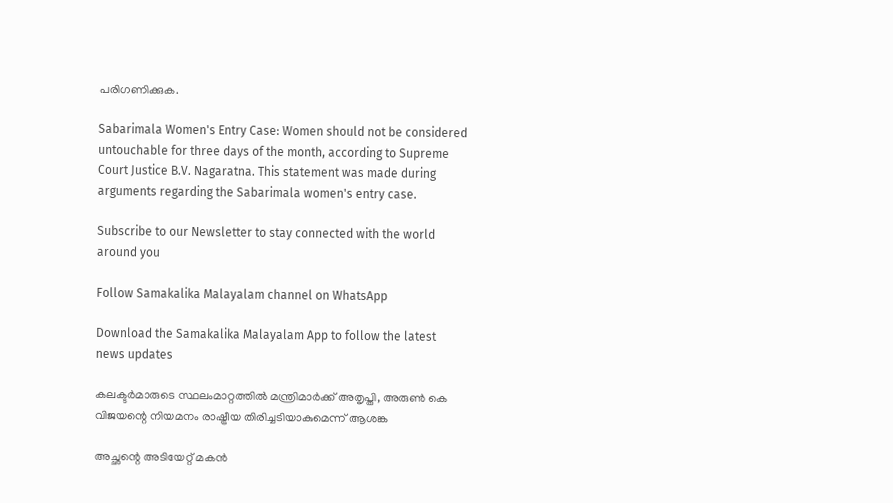പരിഗണിക്കുക.

Sabarimala Women's Entry Case: Women should not be considered untouchable for three days of the month, according to Supreme Court Justice B.V. Nagaratna. This statement was made during arguments regarding the Sabarimala women's entry case.

Subscribe to our Newsletter to stay connected with the world around you

Follow Samakalika Malayalam channel on WhatsApp

Download the Samakalika Malayalam App to follow the latest news updates

കലക്ടര്‍മാരുടെ സ്ഥലംമാറ്റത്തില്‍ മന്ത്രിമാര്‍ക്ക് അതൃപ്തി, അരുണ്‍ കെ വിജയന്റെ നിയമനം രാഷ്ട്രീയ തിരിച്ചടിയാകുമെന്ന് ആശങ്ക

അച്ഛന്റെ അടിയേറ്റ് മകന്‍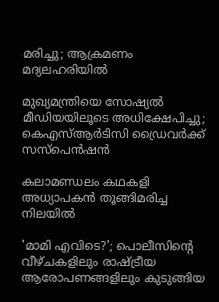മരിച്ചു; ആക്രമണം മദ്യലഹരിയില്‍

മുഖ്യമന്ത്രിയെ സോഷ്യല്‍ മീഡിയയിലൂടെ അധിക്ഷേപിച്ചു; കെഎസ്ആർടിസി ഡ്രൈവര്‍ക്ക് സസ്‌പെന്‍ഷന്‍

കലാമണ്ഡലം കഥകളി അധ്യാപകൻ തൂങ്ങിമരിച്ച നിലയിൽ

'മാമി എവിടെ?'; പൊലീസിന്റെ വീഴ്ചകളിലും രാഷ്ട്രീയ ആരോപണങ്ങളിലും കുടുങ്ങിയ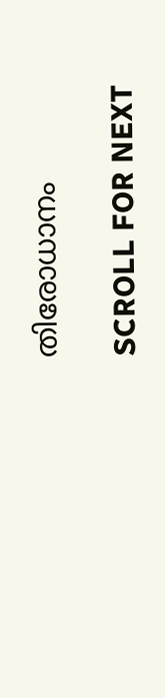തിരോധാനം

SCROLL FOR NEXT